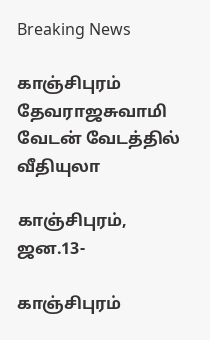Breaking News

காஞ்சிபுரம் தேவராஜசுவாமி வேடன் வேடத்தில் வீதியுலா

காஞ்சிபுரம், ஜன.13-

காஞ்சிபுரம்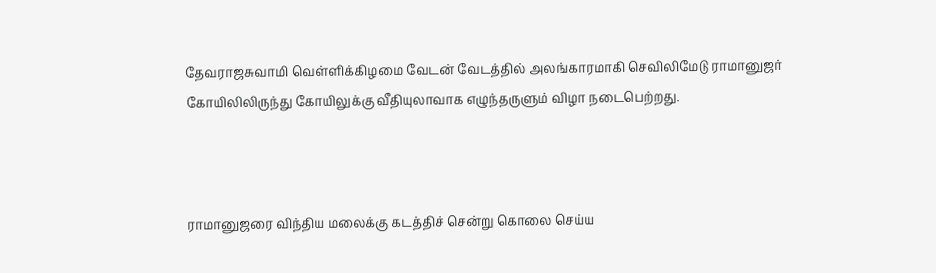தேவராஜசுவாமி வெள்ளிக்கிழமை வேடன் வேடத்தில் அலங்காரமாகி செவிலிமேடு ராமானுஜர் கோயிலிலிருந்து கோயிலுக்கு வீதியுலாவாக எழுந்தருளும் விழா நடைபெற்றது.



ராமானுஜரை விந்திய மலைக்கு கடத்திச் சென்று கொலை செய்ய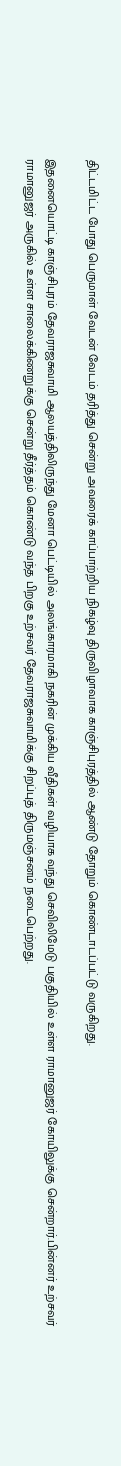திட்டமிட்ட போது பெருமாள் வேடன் வேடம் தரித்து சென்று அவரைக் காப்பாற்றிய நிகழ்வு திருவிழாவாக காஞ்சிபுரத்தில் ஆண்டு தோறும் கொண்டாடப்பட்டு வருகிறது.

இதனையொட்டி காஞ்சிபுரம் தேவராஜசுவாமி ஆலயத்திலிருந்து மேனா பெட்டியில் அலங்காரமாகி நகரின் முக்கிய வீதிகள் வழியாக வந்து செவிலிமேடு பகுதியில் உள்ள ராமானுஜர் கோயிலுக்கு சென்றார்.பின்னர் உற்சவர் ராமானுஜர் அருகில் உள்ள சாலைக்கிணறுக்கு சென்று தீர்த்தம் கொண்டு வந்த பிறகு உற்சவர் தேவராஜசுவாமிக்கு சிறப்புத் திருமஞ்சனம் நடைபெற்றது.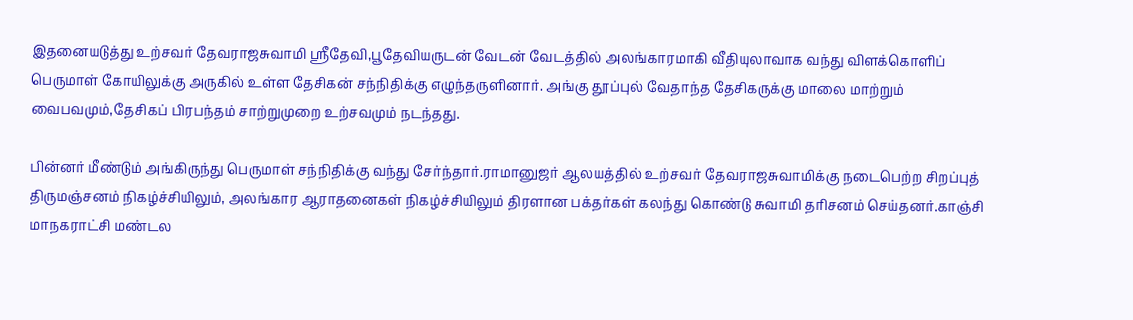இதனையடுத்து உற்சவர் தேவராஜசுவாமி ஸ்ரீதேவி,பூதேவியருடன் வேடன் வேடத்தில் அலங்காரமாகி வீதியுலாவாக வந்து விளக்கொளிப் பெருமாள் கோயிலுக்கு அருகில் உள்ள தேசிகன் சந்நிதிக்கு எழுந்தருளினார். அங்கு தூப்புல் வேதாந்த தேசிகருக்கு மாலை மாற்றும் வைபவமும்,தேசிகப் பிரபந்தம் சாற்றுமுறை உற்சவமும் நடந்தது.

பின்னர் மீண்டும் அங்கிருந்து பெருமாள் சந்நிதிக்கு வந்து சேர்ந்தார்.ராமானுஜர் ஆலயத்தில் உற்சவர் தேவராஜசுவாமிக்கு நடைபெற்ற சிறப்புத் திருமஞ்சனம் நிகழ்ச்சியிலும், அலங்கார ஆராதனைகள் நிகழ்ச்சியிலும் திரளான பக்தர்கள் கலந்து கொண்டு சுவாமி தரிசனம் செய்தனர்.காஞ்சி மாநகராட்சி மண்டல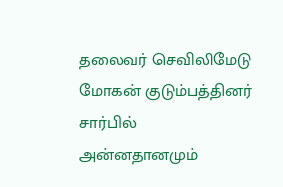தலைவர் செவிலிமேடு மோகன் குடும்பத்தினர் சார்பில் அன்னதானமும்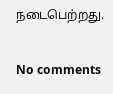நடைபெற்றது.


No comments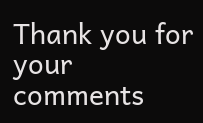Thank you for your comments